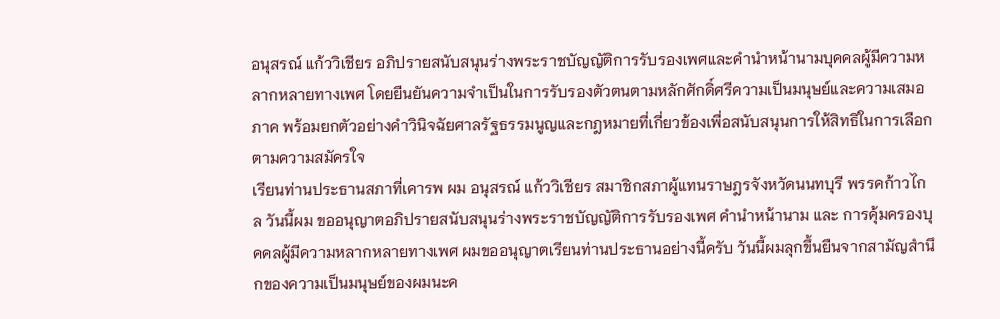อนุสรณ์ แก้ววิเชียร อภิปรายสนับสนุนร่างพระราชบัญญัติการรับรองเพศและคำนำหน้านามบุคคลผู้มีความหลากหลายทางเพศ โดยยืนยันความจำเป็นในการรับรองตัวตนตามหลักศักดิ์ศรีความเป็นมนุษย์และความเสมอภาค พร้อมยกตัวอย่างคำวินิจฉัยศาลรัฐธรรมนูญและกฎหมายที่เกี่ยวข้องเพื่อสนับสนุนการให้สิทธิในการเลือกตามความสมัครใจ
เรียนท่านประธานสภาที่เคารพ ผม อนุสรณ์ แก้ววิเชียร สมาชิกสภาผู้แทนราษฎรจังหวัดนนทบุรี พรรคก้าวไกล วันนี้ผม ขออนุญาตอภิปรายสนับสนุนร่างพระราชบัญญัติการรับรองเพศ คำนำหน้านาม และ การคุ้มครองบุคคลผู้มีความหลากหลายทางเพศ ผมขออนุญาตเรียนท่านประธานอย่างนี้ครับ วันนี้ผมลุกขึ้นยืนจากสามัญสำนึกของความเป็นมนุษย์ของผมนะค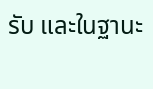รับ และในฐานะ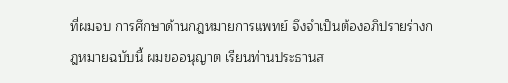ที่ผมจบ การศึกษาด้านกฎหมายการแพทย์ จึงจำเป็นต้องอภิปรายร่างกฎหมายฉบับนี้ ผมขออนุญาต เรียนท่านประธานส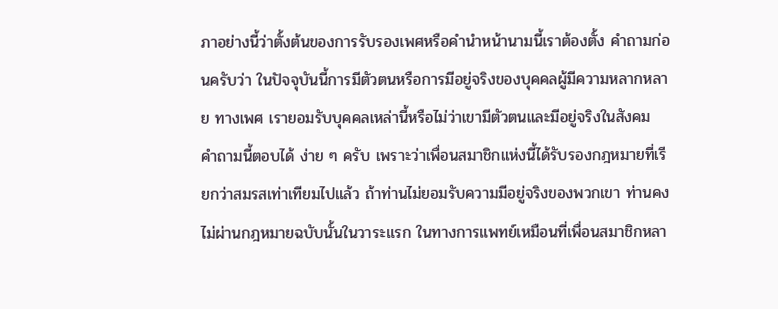ภาอย่างนี้ว่าตั้งต้นของการรับรองเพศหรือคำนำหน้านามนี้เราต้องตั้ง คำถามก่อนครับว่า ในปัจจุบันนี้การมีตัวตนหรือการมีอยู่จริงของบุคคลผู้มีความหลากหลาย ทางเพศ เรายอมรับบุคคลเหล่านี้หรือไม่ว่าเขามีตัวตนและมีอยู่จริงในสังคม คำถามนี้ตอบได้ ง่าย ๆ ครับ เพราะว่าเพื่อนสมาชิกแห่งนี้ได้รับรองกฎหมายที่เรียกว่าสมรสเท่าเทียมไปแล้ว ถ้าท่านไม่ยอมรับความมีอยู่จริงของพวกเขา ท่านคงไม่ผ่านกฎหมายฉบับนั้นในวาระแรก ในทางการแพทย์เหมือนที่เพื่อนสมาชิกหลา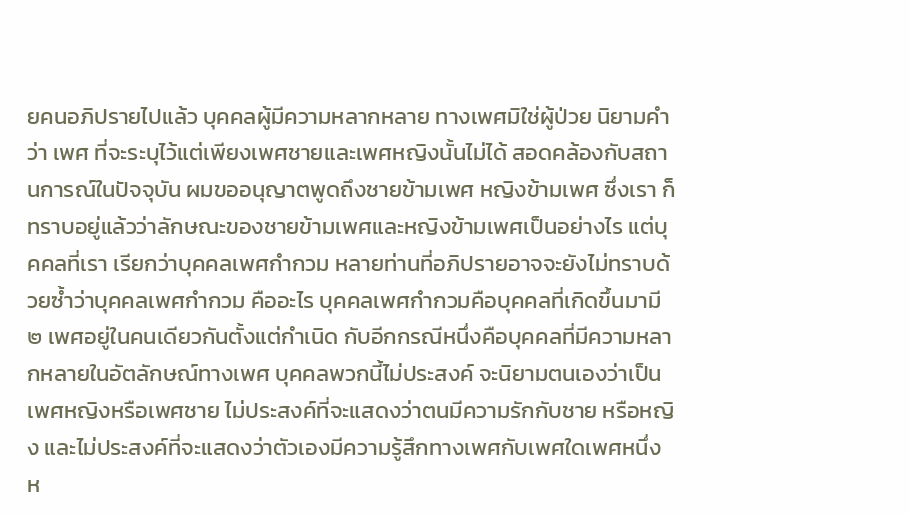ยคนอภิปรายไปแล้ว บุคคลผู้มีความหลากหลาย ทางเพศมิใช่ผู้ป่วย นิยามคำว่า เพศ ที่จะระบุไว้แต่เพียงเพศชายและเพศหญิงนั้นไม่ได้ สอดคล้องกับสถานการณ์ในปัจจุบัน ผมขออนุญาตพูดถึงชายข้ามเพศ หญิงข้ามเพศ ซึ่งเรา ก็ทราบอยู่แล้วว่าลักษณะของชายข้ามเพศและหญิงข้ามเพศเป็นอย่างไร แต่บุคคลที่เรา เรียกว่าบุคคลเพศกำกวม หลายท่านที่อภิปรายอาจจะยังไม่ทราบด้วยซ้ำว่าบุคคลเพศกำกวม คืออะไร บุคคลเพศกำกวมคือบุคคลที่เกิดขึ้นมามี ๒ เพศอยู่ในคนเดียวกันตั้งแต่กำเนิด กับอีกกรณีหนึ่งคือบุคคลที่มีความหลากหลายในอัตลักษณ์ทางเพศ บุคคลพวกนี้ไม่ประสงค์ จะนิยามตนเองว่าเป็นเพศหญิงหรือเพศชาย ไม่ประสงค์ที่จะแสดงว่าตนมีความรักกับชาย หรือหญิง และไม่ประสงค์ที่จะแสดงว่าตัวเองมีความรู้สึกทางเพศกับเพศใดเพศหนึ่ง ห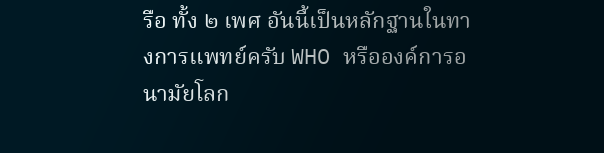รือ ทั้ง ๒ เพศ อันนี้เป็นหลักฐานในทางการแพทย์ครับ WHO หรือองค์การอนามัยโลก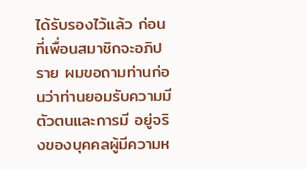ได้รับรองไว้แล้ว ก่อนที่เพื่อนสมาชิกจะอภิปราย ผมขอถามท่านก่อนว่าท่านยอมรับความมีตัวตนและการมี อยู่จริงของบุคคลผู้มีความห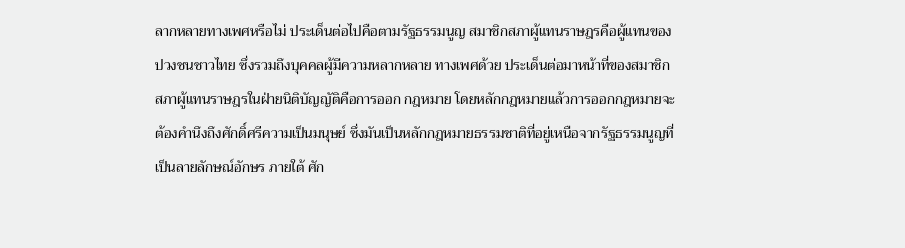ลากหลายทางเพศหรือไม่ ประเด็นต่อไปคือตามรัฐธรรมนูญ สมาชิกสภาผู้แทนราษฎรคือผู้แทนของปวงชนชาวไทย ซึ่งรวมถึงบุคคลผู้มีความหลากหลาย ทางเพศด้วย ประเด็นต่อมาหน้าที่ของสมาชิกสภาผู้แทนราษฎรในฝ่ายนิติบัญญัติคือการออก กฎหมาย โดยหลักกฎหมายแล้วการออกกฎหมายจะต้องคำนึงถึงศักดิ์ศรีความเป็นมนุษย์ ซึ่งมันเป็นหลักกฎหมายธรรมชาติที่อยู่เหนือจากรัฐธรรมนูญที่เป็นลายลักษณ์อักษร ภายใต้ ศัก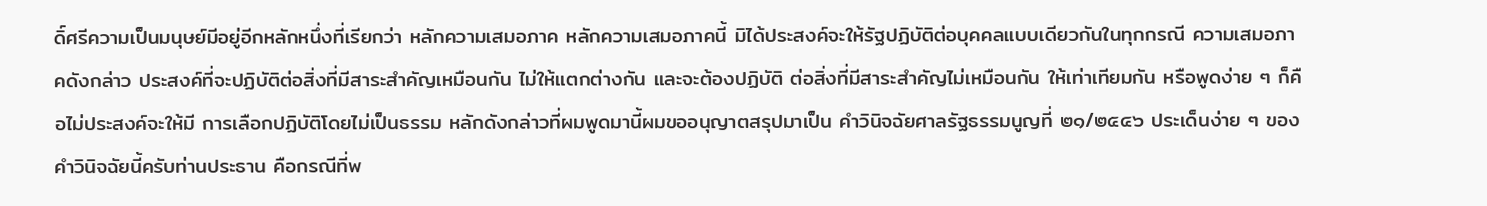ดิ์ศรีความเป็นมนุษย์มีอยู่อีกหลักหนึ่งที่เรียกว่า หลักความเสมอภาค หลักความเสมอภาคนี้ มิได้ประสงค์จะให้รัฐปฏิบัติต่อบุคคลแบบเดียวกันในทุกกรณี ความเสมอภาคดังกล่าว ประสงค์ที่จะปฏิบัติต่อสิ่งที่มีสาระสำคัญเหมือนกัน ไม่ให้แตกต่างกัน และจะต้องปฏิบัติ ต่อสิ่งที่มีสาระสำคัญไม่เหมือนกัน ให้เท่าเทียมกัน หรือพูดง่าย ๆ ก็คือไม่ประสงค์จะให้มี การเลือกปฏิบัติโดยไม่เป็นธรรม หลักดังกล่าวที่ผมพูดมานี้ผมขออนุญาตสรุปมาเป็น คำวินิจฉัยศาลรัฐธรรมนูญที่ ๒๑/๒๕๔๖ ประเด็นง่าย ๆ ของคำวินิจฉัยนี้ครับท่านประธาน คือกรณีที่พ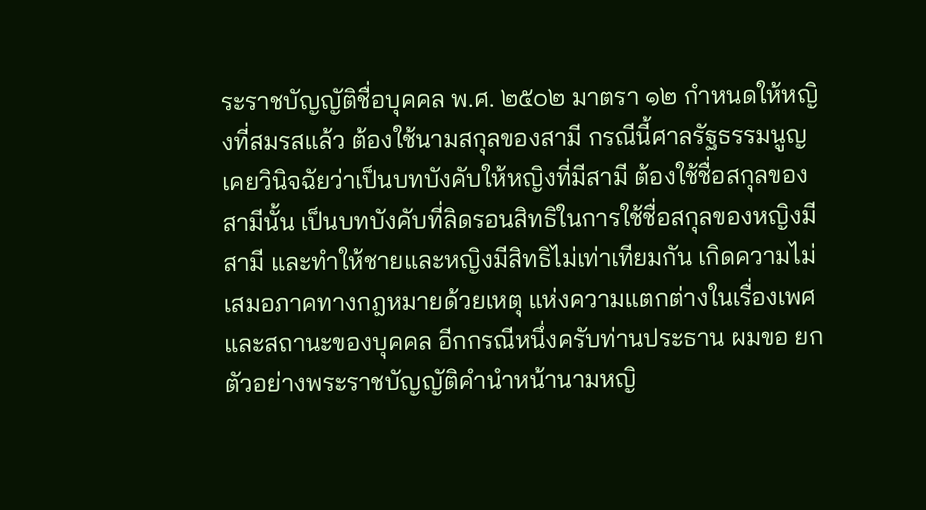ระราชบัญญัติชื่อบุคคล พ.ศ. ๒๕๐๒ มาตรา ๑๒ กำหนดให้หญิงที่สมรสแล้ว ต้องใช้นามสกุลของสามี กรณีนี้ศาลรัฐธรรมนูญเคยวินิจฉัยว่าเป็นบทบังคับให้หญิงที่มีสามี ต้องใช้ชื่อสกุลของสามีนั้น เป็นบทบังคับที่ลิดรอนสิทธิในการใช้ชื่อสกุลของหญิงมีสามี และทำให้ชายและหญิงมีสิทธิไม่เท่าเทียมกัน เกิดความไม่เสมอภาคทางกฎหมายด้วยเหตุ แห่งความแตกต่างในเรื่องเพศและสถานะของบุคคล อีกกรณีหนึ่งครับท่านประธาน ผมขอ ยกตัวอย่างพระราชบัญญัติคำนำหน้านามหญิ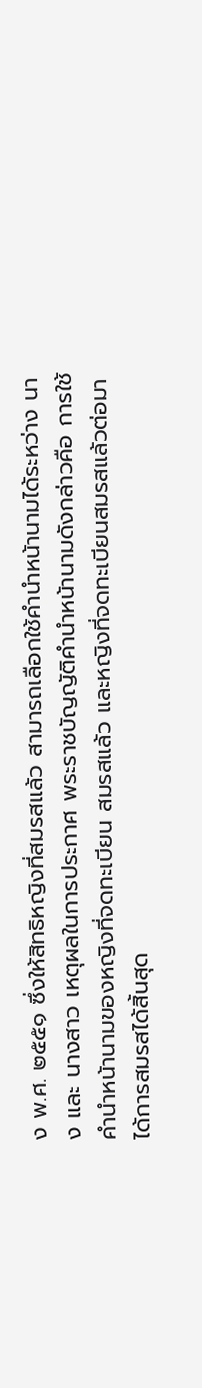ง พ.ศ. ๒๕๕๑ ซึ่งให้สิทธิหญิงที่สมรสแล้ว สามารถเลือกใช้คำนำหน้านามได้ระหว่าง นาง และ นางสาว เหตุผลในการประกาศ พระราชบัญญัติคำนำหน้านามดังกล่าวคือ การใช้คำนำหน้านามของหญิงที่จดทะเบียน สมรสแล้ว และหญิงที่จดทะเบียนสมรสแล้วต่อมาได้การสมรสได้สิ้นสุด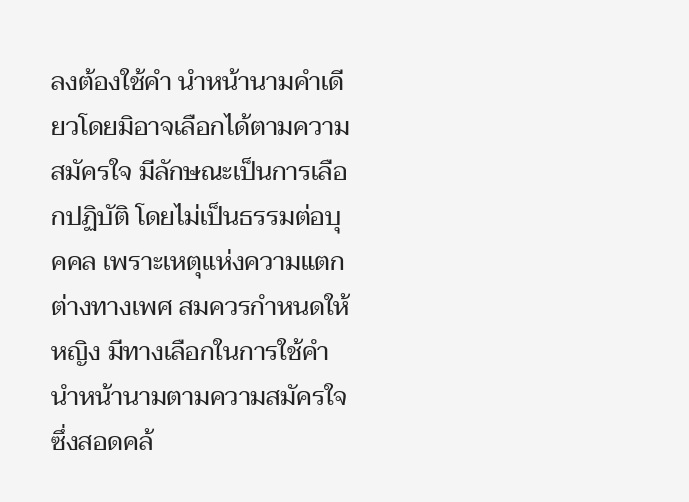ลงต้องใช้คำ นำหน้านามคำเดียวโดยมิอาจเลือกได้ตามความสมัครใจ มีลักษณะเป็นการเลือกปฏิบัติ โดยไม่เป็นธรรมต่อบุคคล เพราะเหตุแห่งความแตกต่างทางเพศ สมควรกำหนดให้หญิง มีทางเลือกในการใช้คำนำหน้านามตามความสมัครใจ ซึ่งสอดคล้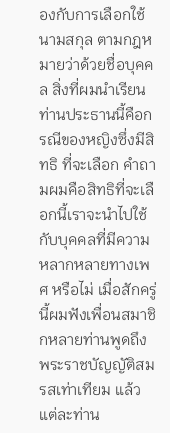องกับการเลือกใช้นามสกุล ตามกฎหมายว่าด้วยชื่อบุคคล สิ่งที่ผมนำเรียนท่านประธานนี้คือกรณีของหญิงซึ่งมีสิทธิ ที่จะเลือก คำถามผมคือสิทธิที่จะเลือกนี้เราจะนำไปใช้กับบุคคลที่มีความหลากหลายทางเพศ หรือไม่ เมื่อสักครู่นี้ผมฟังเพื่อนสมาชิกหลายท่านพูดถึงพระราชบัญญัติสมรสเท่าเทียม แล้วแต่ละท่าน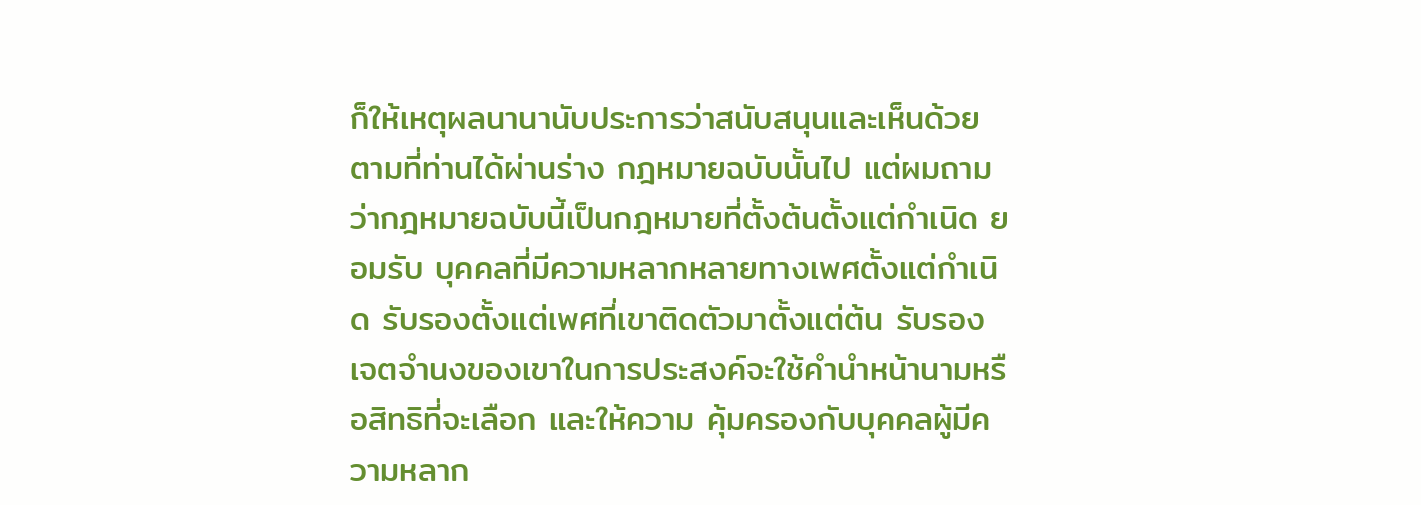ก็ให้เหตุผลนานานับประการว่าสนับสนุนและเห็นด้วยตามที่ท่านได้ผ่านร่าง กฎหมายฉบับนั้นไป แต่ผมถามว่ากฎหมายฉบับนี้เป็นกฎหมายที่ตั้งต้นตั้งแต่กำเนิด ยอมรับ บุคคลที่มีความหลากหลายทางเพศตั้งแต่กำเนิด รับรองตั้งแต่เพศที่เขาติดตัวมาตั้งแต่ต้น รับรองเจตจำนงของเขาในการประสงค์จะใช้คำนำหน้านามหรือสิทธิที่จะเลือก และให้ความ คุ้มครองกับบุคคลผู้มีความหลาก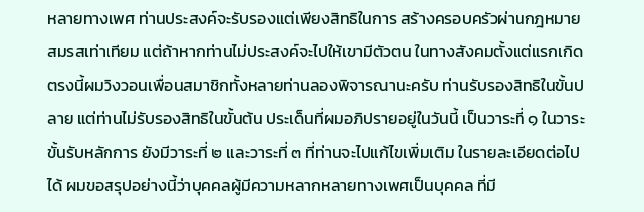หลายทางเพศ ท่านประสงค์จะรับรองแต่เพียงสิทธิในการ สร้างครอบครัวผ่านกฎหมายสมรสเท่าเทียม แต่ถ้าหากท่านไม่ประสงค์จะไปให้เขามีตัวตน ในทางสังคมตั้งแต่แรกเกิด ตรงนี้ผมวิงวอนเพื่อนสมาชิกทั้งหลายท่านลองพิจารณานะครับ ท่านรับรองสิทธิในขั้นปลาย แต่ท่านไม่รับรองสิทธิในขั้นต้น ประเด็นที่ผมอภิปรายอยู่ในวันนี้ เป็นวาระที่ ๑ ในวาระขั้นรับหลักการ ยังมีวาระที่ ๒ และวาระที่ ๓ ที่ท่านจะไปแก้ไขเพิ่มเติม ในรายละเอียดต่อไปได้ ผมขอสรุปอย่างนี้ว่าบุคคลผู้มีความหลากหลายทางเพศเป็นบุคคล ที่มี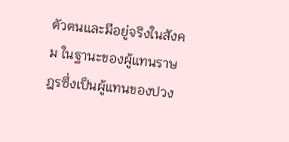ตัวตนและมีอยู่จริงในสังคม ในฐานะของผู้แทนราษฎรซึ่งเป็นผู้แทนของปวง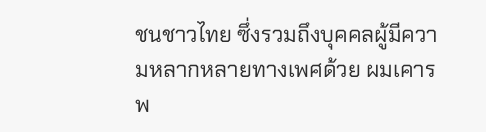ชนชาวไทย ซึ่งรวมถึงบุคคลผู้มีความหลากหลายทางเพศด้วย ผมเคารพ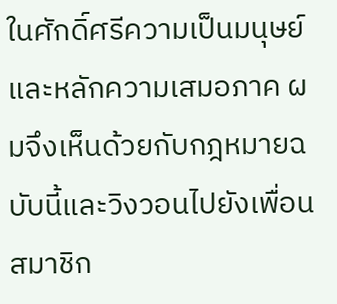ในศักดิ์ศรีความเป็นมนุษย์ และหลักความเสมอภาค ผมจึงเห็นด้วยกับกฎหมายฉบับนี้และวิงวอนไปยังเพื่อนสมาชิก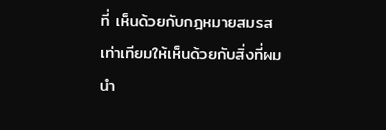ที่ เห็นด้วยกับกฎหมายสมรสเท่าเทียมให้เห็นด้วยกับสิ่งที่ผมนำ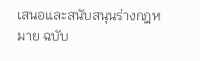เสนอและสนับสนุนร่างกฎหมาย ฉบับ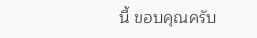นี้ ขอบคุณครับ